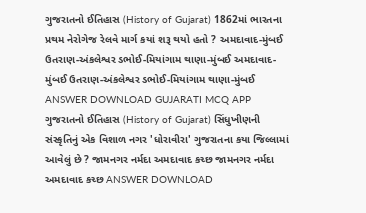ગુજરાતનો ઈતિહાસ (History of Gujarat) 1862માં ભારતના પ્રથમ નેરોગેજ રેલવે માર્ગ કયાં શરૂ થયો હતો ? અમદાવાદ-મુંબઈ ઉતરાણ-અંકલેશ્વર ડભોઈ-મિયાંગામ થાણા-મુંબઈ અમદાવાદ-મુંબઈ ઉતરાણ-અંકલેશ્વર ડભોઈ-મિયાંગામ થાણા-મુંબઈ ANSWER DOWNLOAD GUJARATI MCQ APP
ગુજરાતનો ઈતિહાસ (History of Gujarat) સિંધુખીણની સંસ્કૃતિનું એક વિશાળ નગર 'ધોરાવીરા' ગુજરાતના કયા જિલ્લામાં આવેલું છે ? જામનગર નર્મદા અમદાવાદ કચ્છ જામનગર નર્મદા અમદાવાદ કચ્છ ANSWER DOWNLOAD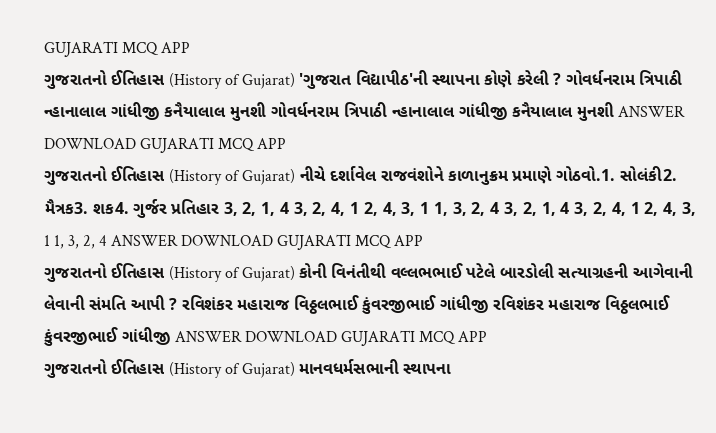GUJARATI MCQ APP
ગુજરાતનો ઈતિહાસ (History of Gujarat) 'ગુજરાત વિદ્યાપીઠ'ની સ્થાપના કોણે કરેલી ? ગોવર્ધનરામ ત્રિપાઠી ન્હાનાલાલ ગાંધીજી કનૈયાલાલ મુનશી ગોવર્ધનરામ ત્રિપાઠી ન્હાનાલાલ ગાંધીજી કનૈયાલાલ મુનશી ANSWER DOWNLOAD GUJARATI MCQ APP
ગુજરાતનો ઈતિહાસ (History of Gujarat) નીચે દર્શાવેલ રાજવંશોને કાળાનુક્રમ પ્રમાણે ગોઠવો.1. સોલંકી2. મૈત્રક3. શક4. ગુર્જર પ્રતિહાર 3, 2, 1, 4 3, 2, 4, 1 2, 4, 3, 1 1, 3, 2, 4 3, 2, 1, 4 3, 2, 4, 1 2, 4, 3, 1 1, 3, 2, 4 ANSWER DOWNLOAD GUJARATI MCQ APP
ગુજરાતનો ઈતિહાસ (History of Gujarat) કોની વિનંતીથી વલ્લભભાઈ પટેલે બારડોલી સત્યાગ્રહની આગેવાની લેવાની સંમતિ આપી ? રવિશંકર મહારાજ વિઠ્ઠલભાઈ કુંવરજીભાઈ ગાંધીજી રવિશંકર મહારાજ વિઠ્ઠલભાઈ કુંવરજીભાઈ ગાંધીજી ANSWER DOWNLOAD GUJARATI MCQ APP
ગુજરાતનો ઈતિહાસ (History of Gujarat) માનવધર્મસભાની સ્થાપના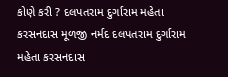કોણે કરી ? દલપતરામ દુર્ગારામ મહેતા કરસનદાસ મૂળજી નર્મદ દલપતરામ દુર્ગારામ મહેતા કરસનદાસ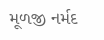મૂળજી નર્મદ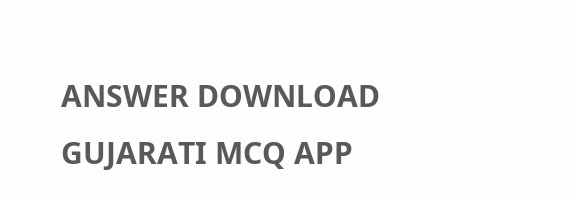ANSWER DOWNLOAD GUJARATI MCQ APP